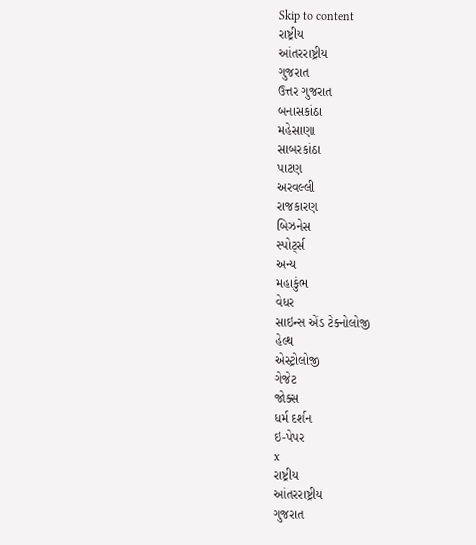Skip to content
રાષ્ટ્રીય
આંતરરાષ્ટ્રીય
ગુજરાત
ઉત્તર ગુજરાત
બનાસકાંઠા
મહેસાણા
સાબરકાંઠા
પાટણ
અરવલ્લી
રાજકારણ
બિઝનેસ
સ્પોર્ટ્સ
અન્ય
મહાકુંભ
વેધર
સાઇન્સ એંડ ટેક્નોલોજી
હેલ્થ
એસ્ટ્રોલોજી
ગેજેટ
જોક્સ
ધર્મ દર્શન
ઇ-પેપર
x
રાષ્ટ્રીય
આંતરરાષ્ટ્રીય
ગુજરાત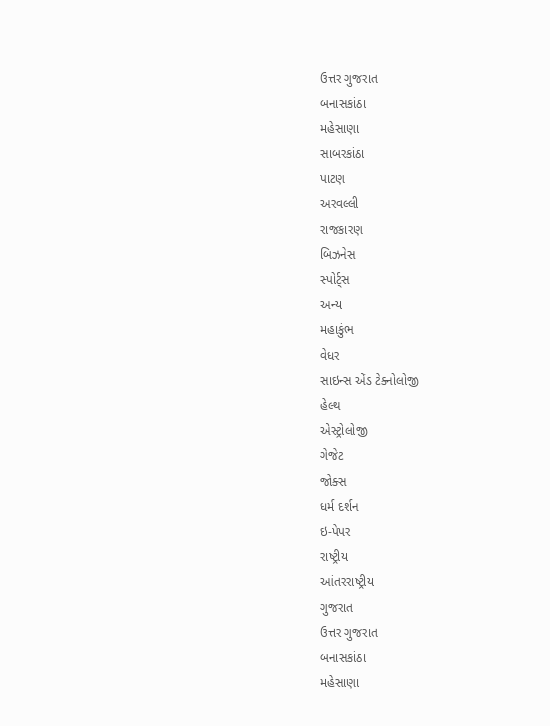ઉત્તર ગુજરાત
બનાસકાંઠા
મહેસાણા
સાબરકાંઠા
પાટણ
અરવલ્લી
રાજકારણ
બિઝનેસ
સ્પોર્ટ્સ
અન્ય
મહાકુંભ
વેધર
સાઇન્સ એંડ ટેક્નોલોજી
હેલ્થ
એસ્ટ્રોલોજી
ગેજેટ
જોક્સ
ધર્મ દર્શન
ઇ-પેપર
રાષ્ટ્રીય
આંતરરાષ્ટ્રીય
ગુજરાત
ઉત્તર ગુજરાત
બનાસકાંઠા
મહેસાણા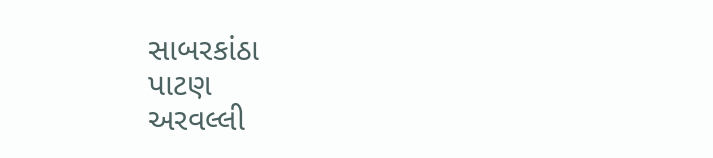સાબરકાંઠા
પાટણ
અરવલ્લી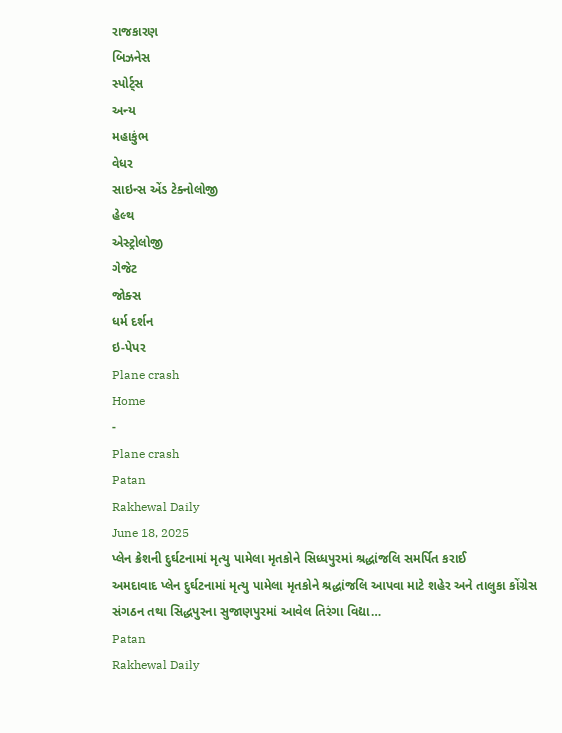રાજકારણ
બિઝનેસ
સ્પોર્ટ્સ
અન્ય
મહાકુંભ
વેધર
સાઇન્સ એંડ ટેક્નોલોજી
હેલ્થ
એસ્ટ્રોલોજી
ગેજેટ
જોક્સ
ધર્મ દર્શન
ઇ-પેપર
Plane crash
Home
-
Plane crash
Patan
Rakhewal Daily
June 18, 2025
પ્લેન ક્રેશની દુર્ઘટનામાં મૃત્યુ પામેલા મૃતકોને સિધ્ધપુરમાં શ્રદ્ધાંજલિ સમર્પિત કરાઈ
અમદાવાદ પ્લેન દુર્ઘટનામાં મૃત્યુ પામેલા મૃતકોને શ્રદ્ધાંજલિ આપવા માટે શહેર અને તાલુકા કોંગ્રેસ સંગઠન તથા સિદ્ધપુરના સુજાણપુરમાં આવેલ તિરંગા વિદ્યા…
Patan
Rakhewal Daily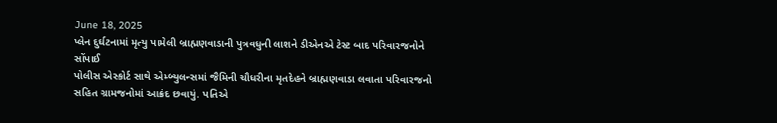June 18, 2025
પ્લેન દુર્ઘટનામાં મૃત્યુ પામેલી બ્રાહ્મણવાડાની પુત્રવધુની લાશને ડીએનએ ટેસ્ટ બાદ પરિવારજનોને સોંપાઈ
પોલીસ એસ્કોર્ટ સાથે એમ્બ્યુલન્સમાં જૈમિની ચૌધરીના મૃતદેહને બ્રાહ્મણવાડા લવાતા પરિવારજનો સહિત ગ્રામજનોમાં આક્રંદ છવાયું. પતિએ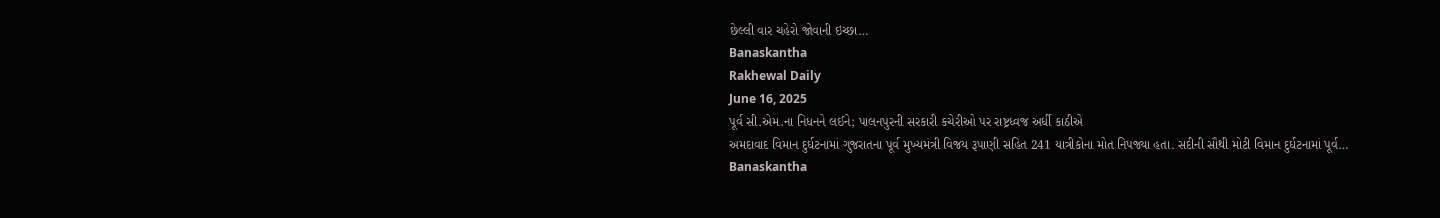છેલ્લી વાર ચહેરો જોવાની ઇચ્છા…
Banaskantha
Rakhewal Daily
June 16, 2025
પૂર્વ સી.એમ.ના નિધનને લઈને; પાલનપુરની સરકારી કચેરીઓ પર રાષ્ટ્રધ્વજ અર્ધી કાઠીએ
અમદાવાદ વિમાન દુર્ઘટનામાં ગુજરાતના પૂર્વ મુખ્યમંત્રી વિજય રૂપાણી સહિત 241 યાત્રીકોના મોત નિપજ્યા હતા. સદીની સૌથી મોટી વિમાન દુર્ઘટનામાં પૂર્વ…
Banaskantha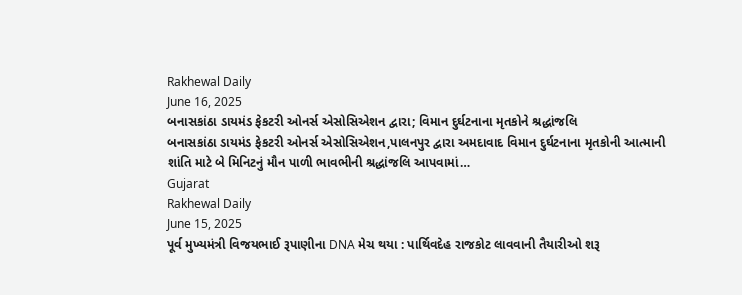Rakhewal Daily
June 16, 2025
બનાસકાંઠા ડાયમંડ ફેકટરી ઓનર્સ એસોસિએશન દ્વારા; વિમાન દુર્ઘટનાના મૃતકોને શ્રદ્ધાંજલિ
બનાસકાંઠા ડાયમંડ ફેકટરી ઓનર્સ એસોસિએશન,પાલનપુર દ્વારા અમદાવાદ વિમાન દુર્ઘટનાના મૃતકોની આત્માની શાંતિ માટે બે મિનિટનું મૌન પાળી ભાવભીની શ્રદ્ધાંજલિ આપવામાં…
Gujarat
Rakhewal Daily
June 15, 2025
પૂર્વ મુખ્યમંત્રી વિજયભાઈ રૂપાણીના DNA મેચ થયા : પાર્થિવદેહ રાજકોટ લાવવાની તૈયારીઓ શરૂ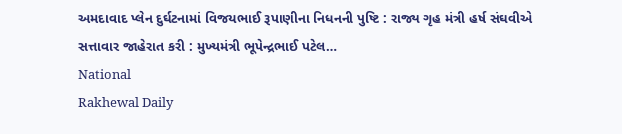અમદાવાદ પ્લેન દુર્ઘટનામાં વિજયભાઈ રૂપાણીના નિધનની પુષ્ટિ : રાજ્ય ગૃહ મંત્રી હર્ષ સંઘવીએ સત્તાવાર જાહેરાત કરી : મુખ્યમંત્રી ભૂપેન્દ્રભાઈ પટેલ…
National
Rakhewal Daily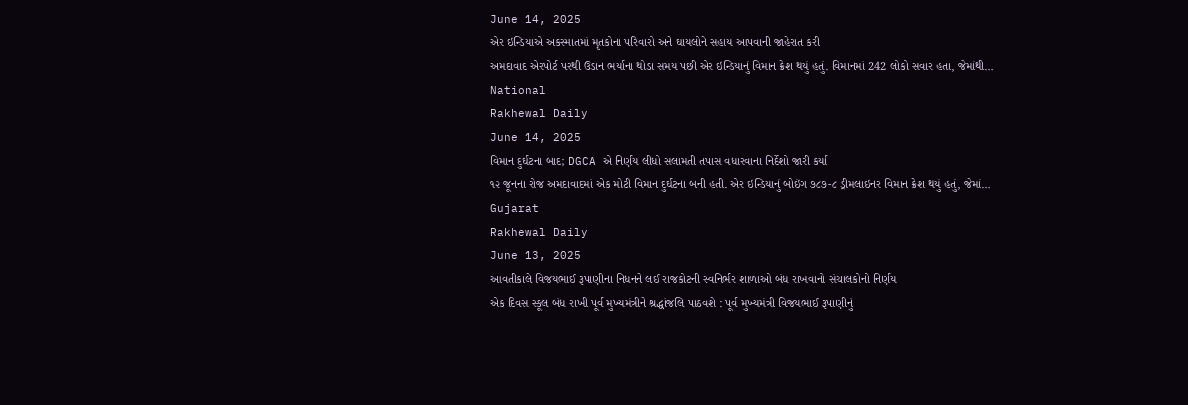June 14, 2025
એર ઇન્ડિયાએ અકસ્માતમાં મૃતકોના પરિવારો અને ઘાયલોને સહાય આપવાની જાહેરાત કરી
અમદાવાદ એરપોર્ટ પરથી ઉડાન ભર્યાના થોડા સમય પછી એર ઇન્ડિયાનું વિમાન ક્રેશ થયું હતું. વિમાનમાં 242 લોકો સવાર હતા, જેમાંથી…
National
Rakhewal Daily
June 14, 2025
વિમાન દુર્ઘટના બાદ; DGCA એ નિર્ણય લીધો સલામતી તપાસ વધારવાના નિર્દેશો જારી કર્યા
૧૨ જૂનના રોજ અમદાવાદમાં એક મોટી વિમાન દુર્ઘટના બની હતી. એર ઇન્ડિયાનું બોઇંગ ૭૮૭-૮ ડ્રીમલાઇનર વિમાન ક્રેશ થયું હતું, જેમાં…
Gujarat
Rakhewal Daily
June 13, 2025
આવતીકાલે વિજયભાઈ રૂપાણીના નિધનને લઈ રાજકોટની સ્વનિર્ભર શાળાઓ બંધ રાખવાનો સંચાલકોનો નિર્ણય
એક દિવસ સ્કૂલ બંધ રાખી પૂર્વ મુખ્યમંત્રીને શ્રદ્ધાંજલિ પાઠવશે : પૂર્વ મુખ્યમંત્રી વિજયભાઈ રૂપાણીનું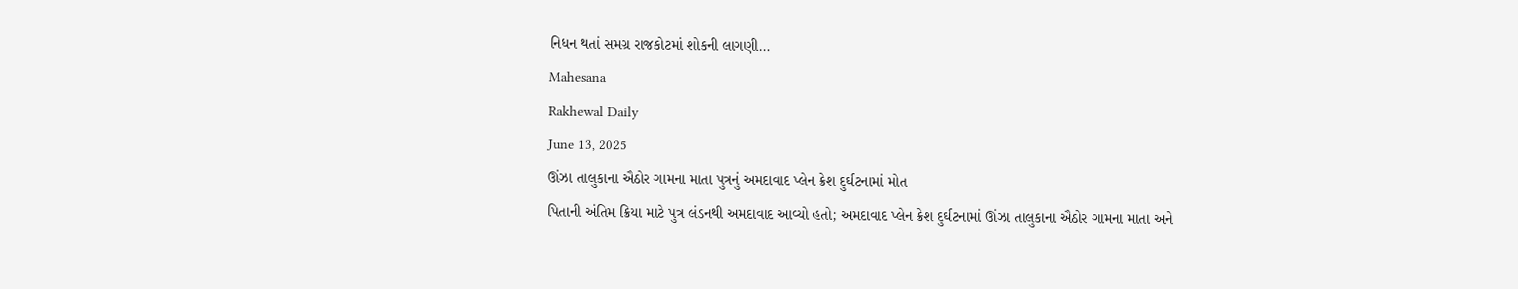નિધન થતાં સમગ્ર રાજકોટમાં શોકની લાગણી…
Mahesana
Rakhewal Daily
June 13, 2025
ઊંઝા તાલુકાના ઐઠોર ગામના માતા પુત્રનું અમદાવાદ પ્લેન ક્રેશ દુર્ઘટનામાં મોત
પિતાની અંતિમ ક્રિયા માટે પુત્ર લંડનથી અમદાવાદ આવ્યો હતો; અમદાવાદ પ્લેન ક્રેશ દુર્ઘટનામાં ઊંઝા તાલુકાના ઐઠોર ગામના માતા અને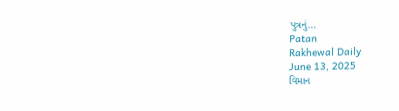પુત્રનું…
Patan
Rakhewal Daily
June 13, 2025
વિમાન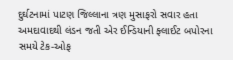દુર્ઘટનામાં પાટણ જિલ્લાના ત્રણ મુસાફરો સવાર હતા
અમદાવાદથી લંડન જતી એર ઈન્ડિયાની ફ્લાઈટ બપોરના સમયે ટેક-ઓફ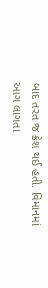બાદ તરત જ ક્રેશ થઈ હતી. વિમાનમાં આગ લાગતા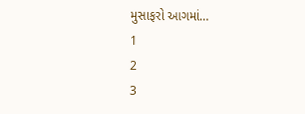મુસાફરો આગમાં…
1
2
3